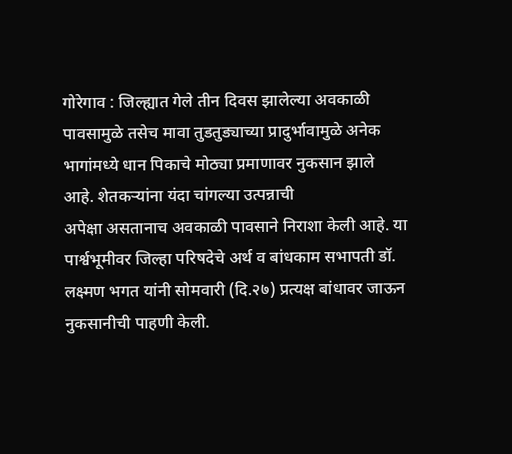गोरेगाव : जिल्ह्यात गेले तीन दिवस झालेल्या अवकाळी पावसामुळे तसेच मावा तुडतुड्याच्या प्रादुर्भावामुळे अनेक भागांमध्ये धान पिकाचे मोठ्या प्रमाणावर नुकसान झाले आहे. शेतकऱ्यांना यंदा चांगल्या उत्पन्नाची
अपेक्षा असतानाच अवकाळी पावसाने निराशा केली आहे. या पार्श्वभूमीवर जिल्हा परिषदेचे अर्थ व बांधकाम सभापती डॉ. लक्ष्मण भगत यांनी सोमवारी (दि.२७) प्रत्यक्ष बांधावर जाऊन नुकसानीची पाहणी केली.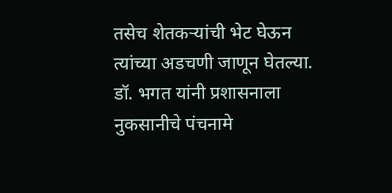तसेच शेतकऱ्यांची भेट घेऊन त्यांच्या अडचणी जाणून घेतल्या. डॉ. भगत यांनी प्रशासनाला नुकसानीचे पंचनामे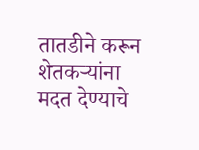तातडीने करून शेतकऱ्यांना मदत देण्याचे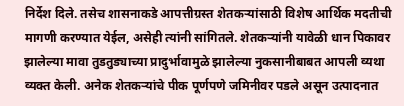निर्देश दिले. तसेच शासनाकडे आपत्तीग्रस्त शेतकऱ्यांसाठी विशेष आर्थिक मदतीची मागणी करण्यात येईल, असेही त्यांनी सांगितले. शेतकऱ्यांनी यावेळी धान पिकावर झालेल्या मावा तुडतुड्याच्या प्रादुर्भावामुळे झालेल्या नुकसानीबाबत आपली व्यथा व्यक्त केली. अनेक शेतकऱ्यांचे पीक पूर्णपणे जमिनीवर पडले असून उत्पादनात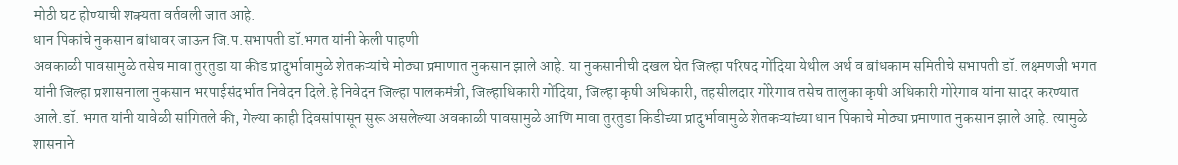मोठी घट होण्याची शक्यता वर्तवली जात आहे.
धान पिकांचे नुकसान बांधावर जाऊन जि.प.सभापती डॉ.भगत यांनी केली पाहणी
अवकाळी पावसामुळे तसेच मावा तुरतुडा या कीड प्रादुर्भावामुळे शेतकऱ्यांचे मोठ्या प्रमाणात नुकसान झाले आहे. या नुकसानीची दखल घेत जिल्हा परिषद गोंदिया येथील अर्थ व बांधकाम समितीचे सभापती डॉ. लक्ष्मणजी भगत यांनी जिल्हा प्रशासनाला नुकसान भरपाईसंदर्भात निवेदन दिले.हे निवेदन जिल्हा पालकमंत्री, जिल्हाधिकारी गोंदिया, जिल्हा कृषी अधिकारी, तहसीलदार गोरेगाव तसेच तालुका कृषी अधिकारी गोरेगाव यांना सादर करण्यात आले.डॉ. भगत यांनी यावेळी सांगितले की, गेल्या काही दिवसांपासून सुरू असलेल्या अवकाळी पावसामुळे आणि मावा तुरतुडा किडीच्या प्रादुर्भावामुळे शेतकऱ्यांच्या धान पिकाचे मोठ्या प्रमाणात नुकसान झाले आहे. त्यामुळे शासनाने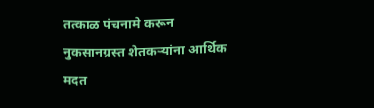तत्काळ पंचनामे करून नुकसानग्रस्त शेतकऱ्यांना आर्थिक मदत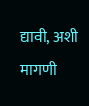द्यावी, अशी मागणी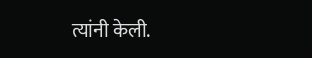त्यांनी केली.